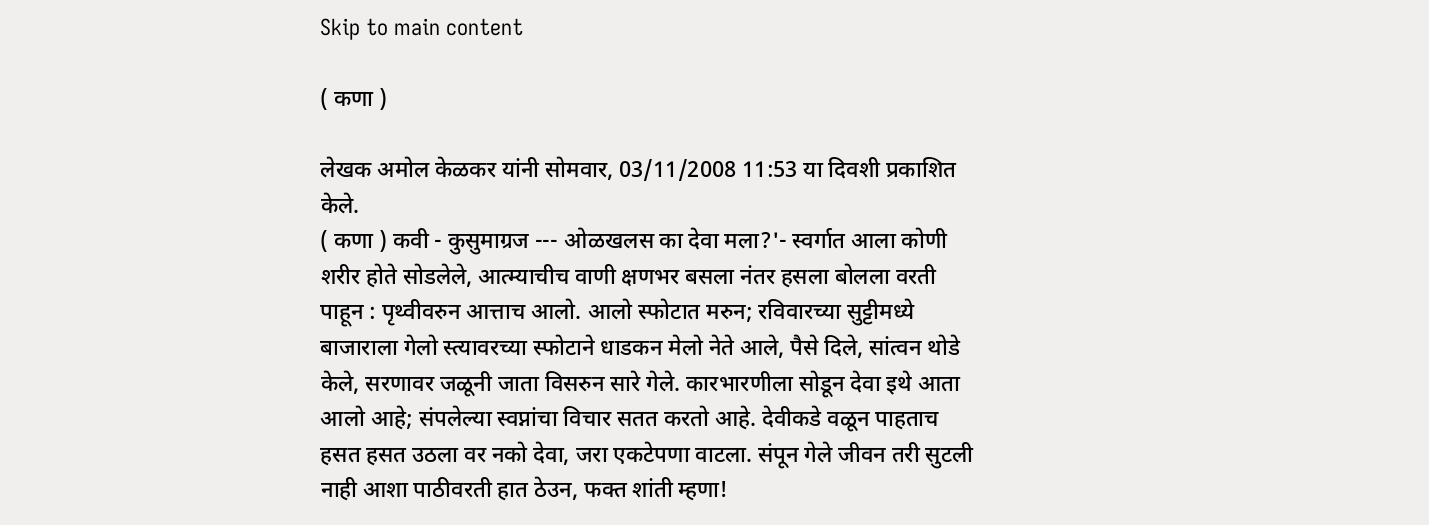Skip to main content

( कणा )

लेखक अमोल केळकर यांनी सोमवार, 03/11/2008 11:53 या दिवशी प्रकाशित केले.
( कणा ) कवी - कुसुमाग्रज --- ओळखलस का देवा मला?'- स्वर्गात आला कोणी शरीर होते सोडलेले, आत्म्याचीच वाणी क्षणभर बसला नंतर हसला बोलला वरती पाहून : पृथ्वीवरुन आत्ताच आलो. आलो स्फोटात मरुन; रविवारच्या सुट्टीमध्ये बाजाराला गेलो स्त्यावरच्या स्फोटाने धाडकन मेलो नेते आले, पैसे दिले, सांत्वन थोडे केले, सरणावर जळूनी जाता विसरुन सारे गेले. कारभारणीला सोडून देवा इथे आता आलो आहे; संपलेल्या स्वप्नांचा विचार सतत करतो आहे. देवीकडे वळून पाहताच हसत हसत उठला वर नको देवा, जरा एकटेपणा वाटला. संपून गेले जीवन तरी सुटली नाही आशा पाठीवरती हात ठेउन, फक्‍त शांती म्हणा!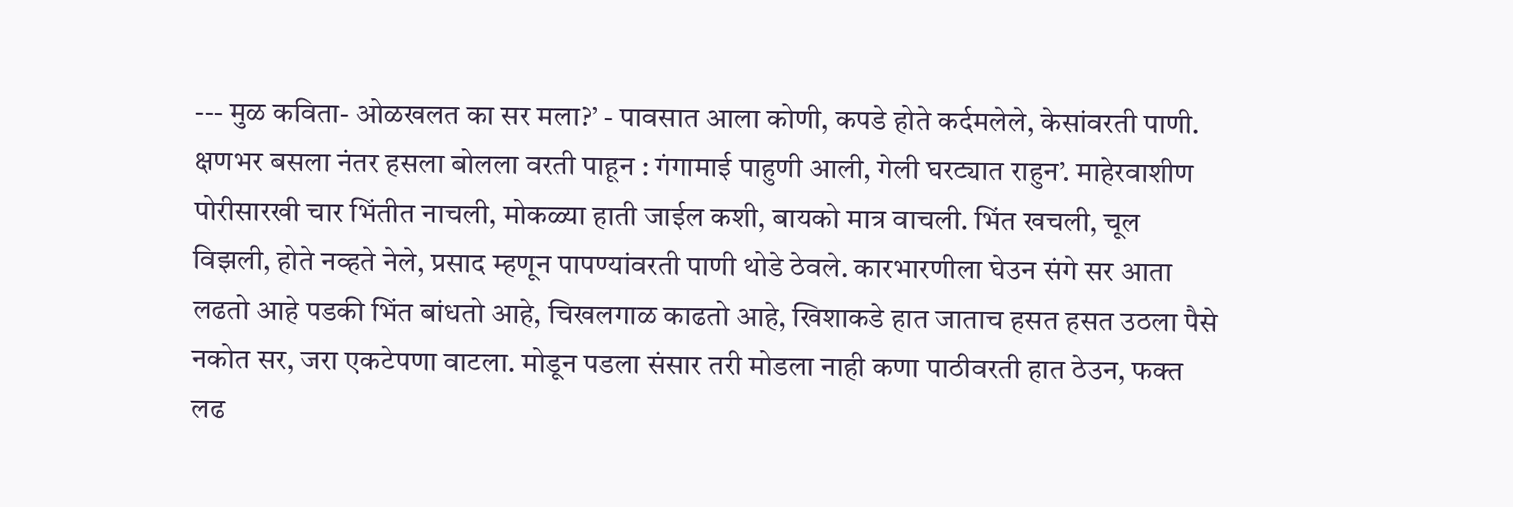--- मुळ कविता- ओळखलत का सर मला?’ - पावसात आला कोणी, कपडे होते कर्दमलेले, केसांवरती पाणी. क्षणभर बसला नंतर हसला बोलला वरती पाहून : गंगामाई पाहुणी आली, गेली घरट्यात राहुन’. माहेरवाशीण पोरीसारखी चार भिंतीत नाचली, मोकळ्या हाती जाईल कशी, बायको मात्र वाचली. भिंत खचली, चूल विझली, होते नव्हते नेले, प्रसाद म्हणून पापण्यांवरती पाणी थोडे ठेवले. कारभारणीला घेउन संगे सर आता लढतो आहे पडकी भिंत बांधतो आहे, चिखलगाळ काढतो आहे, खिशाकडे हात जाताच हसत हसत उठला पैसे नकोत सर, जरा एकटेपणा वाटला. मोडून पडला संसार तरी मोडला नाही कणा पाठीवरती हात ठेउन, फक्‍त लढ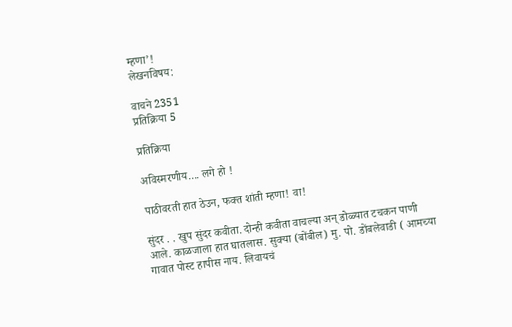म्हणा’!
लेखनविषय:

वाचने 2351
प्रतिक्रिया 5

प्रतिक्रिया

अविस्मरणीय.... लगे हो !

पाठीवरती हात ठेउन, फक्‍त शांती म्हणा! वा!

सुंदर . . खुप सुंदर कवीता. दोन्ही कवीता वाचल्या अन् डोळ्यात टचकन पाणी आले. काळजाला हात घातलास. सुक्या (बोंबील) मु. पो. डोंबलेवाडी ( आमच्या गावात पोस्ट हापीस नाय. लिवायचं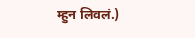म्हुन लिवलं.)